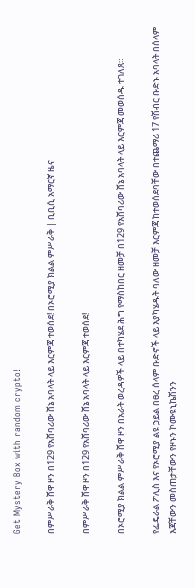Get Mystery Box with random crypto!

በምሥራቅ ሸዋ ዞን በ129 የአሸባሪው ሸኔ አባላት ላይ እርምጃ ተወሰደ! በኦሮሚያ ክልል ምሥራቅ | ቢቢሲ አማርኛ ዜና

በምሥራቅ ሸዋ ዞን በ129 የአሸባሪው ሸኔ አባላት ላይ እርምጃ ተወሰደ!

በኦሮሚያ ክልል ምሥራቅ ሸዋ ዞን በአራት ወረዳዎች ላይ በተካሄደ ሕግ የማስከበር ዘመቻ በ129 የአሸባሪው ሸኔ አባላት ላይ እርምጃ መወሰዱ ተገለጸ።

የፌዴራል ፖሊስ እና የኦሮሚያ ልዩ ኃይል በፀረ ሰላም ቡድኖች ላይ እያካሄዱት ባለው ዘመቻ እርምጃ ከተወሰደባቸው በተጨማሪ 17 የሽብር ቡድኑ አባላት በሰላም እጃቸውን መስጠታቸውን የዞኑን ኮሙዩኒኬሽንን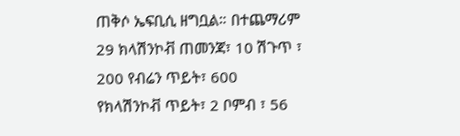ጠቅሶ ኤፍቢሲ ዘግቧል። በተጨማሪም 29 ክላሽንኮቭ ጠመንጃ፣ 10 ሽጉጥ ፣ 200 የብሬን ጥይት፣ 600 የክላሽንኮቭ ጥይት፣ 2 ቦምብ ፣ 56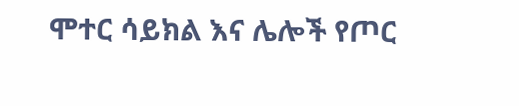ሞተር ሳይክል እና ሌሎች የጦር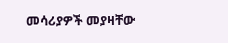መሳሪያዎች መያዛቸው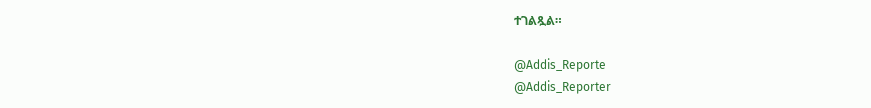ተገልጿል።

@Addis_Reporte
@Addis_Reporter